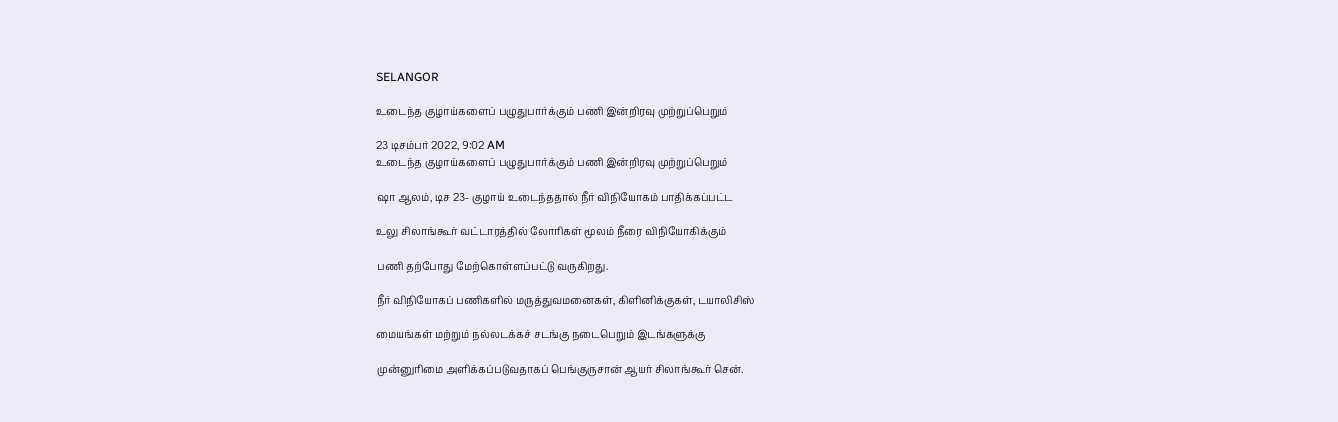SELANGOR

உடைந்த குழாய்களைப் பழுதுபார்க்கும் பணி இன்றிரவு முற்றுப்பெறும்

23 டிசம்பர் 2022, 9:02 AM
உடைந்த குழாய்களைப் பழுதுபார்க்கும் பணி இன்றிரவு முற்றுப்பெறும்

ஷா ஆலம், டிச 23- குழாய் உடைந்ததால் நீர் விநியோகம் பாதிக்கப்பட்ட

உலு சிலாங்கூர் வட்டாரத்தில் லோரிகள் மூலம் நீரை விநியோகிக்கும்

பணி தற்போது மேற்கொள்ளப்பட்டு வருகிறது.

நீர் விநியோகப் பணிகளில் மருத்துவமனைகள், கிளினிக்குகள், டயாலிசிஸ்

மையங்கள் மற்றும் நல்லடக்கச் சடங்கு நடைபெறும் இடங்களுக்கு

முன்னுரிமை அளிக்கப்படுவதாகப் பெங்குருசான் ஆயர் சிலாங்கூர் சென்.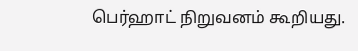பெர்ஹாட் நிறுவனம் கூறியது.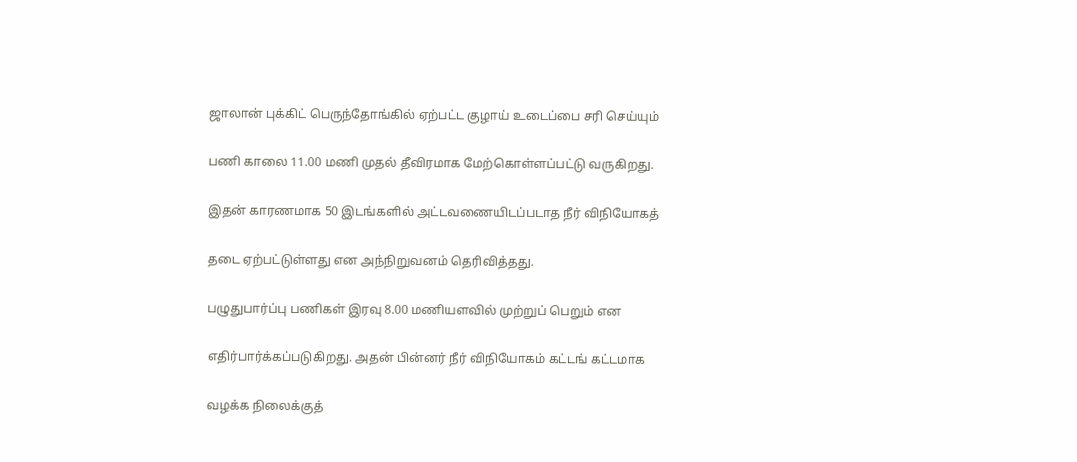ஜாலான் புக்கிட் பெருந்தோங்கில் ஏற்பட்ட குழாய் உடைப்பை சரி செய்யும்

பணி காலை 11.00 மணி முதல் தீவிரமாக மேற்கொள்ளப்பட்டு வருகிறது.

இதன் காரணமாக 50 இடங்களில் அட்டவணையிடப்படாத நீர் விநியோகத்

தடை ஏற்பட்டுள்ளது என அந்நிறுவனம் தெரிவித்தது.

பழுதுபார்ப்பு பணிகள் இரவு 8.00 மணியளவில் முற்றுப் பெறும் என

எதிர்பார்க்கப்படுகிறது. அதன் பின்னர் நீர் விநியோகம் கட்டங் கட்டமாக

வழக்க நிலைக்குத்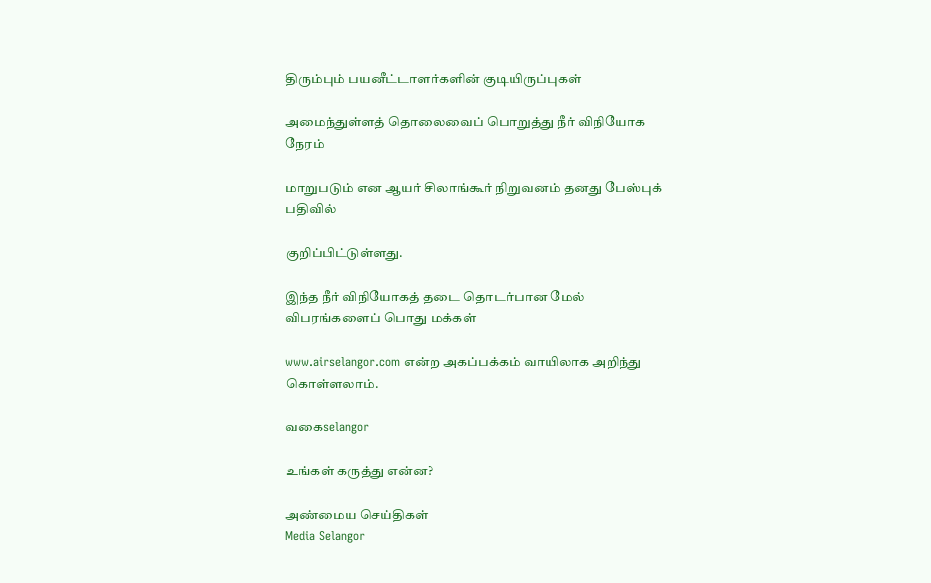திரும்பும் பயனீட்டாளர்களின் குடியிருப்புகள்

அமைந்துள்ளத் தொலைவைப் பொறுத்து நீர் விநியோக நேரம்

மாறுபடும் என ஆயர் சிலாங்கூர் நிறுவனம் தனது பேஸ்புக் பதிவில்

குறிப்பிட்டுள்ளது.

இந்த நீர் விநியோகத் தடை தொடர்பான மேல் விபரங்களைப் பொது மக்கள்

www.airselangor.com என்ற அகப்பக்கம் வாயிலாக அறிந்து கொள்ளலாம்.

வகைselangor

உங்கள் கருத்து என்ன?

அண்மைய செய்திகள்
Media Selangor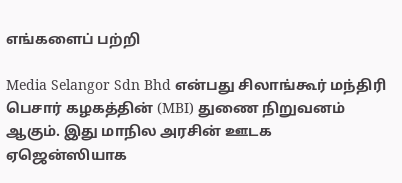எங்களைப் பற்றி

Media Selangor Sdn Bhd என்பது சிலாங்கூர் மந்திரி பெசார் கழகத்தின் (MBI) துணை நிறுவனம் ஆகும். இது மாநில அரசின் ஊடக ஏஜென்ஸியாக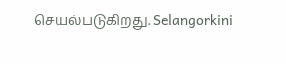செயல்படுகிறது. Selangorkini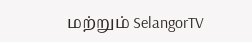மற்றும் SelangorTV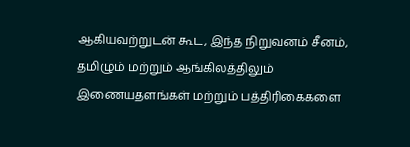ஆகியவற்றுடன் கூட, இந்த நிறுவனம் சீனம், தமிழும் மற்றும் ஆங்கிலத்திலும் இணையதளங்கள் மற்றும் பத்திரிகைகளை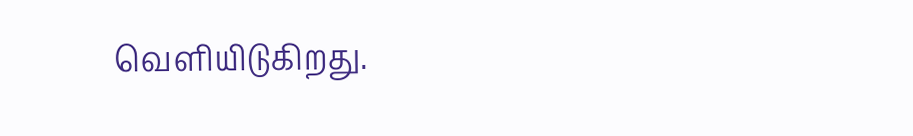வெளியிடுகிறது.